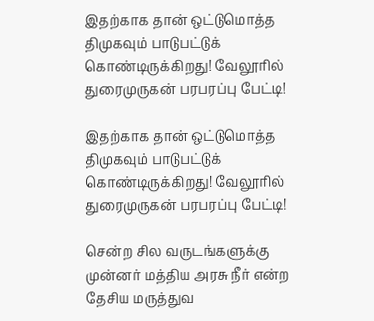இதற்காக தான் ஒட்டுமொத்த திமுகவும் பாடுபட்டுக் கொண்டிருக்கிறது! வேலூரில் துரைமுருகன் பரபரப்பு பேட்டி!

இதற்காக தான் ஒட்டுமொத்த திமுகவும் பாடுபட்டுக் கொண்டிருக்கிறது! வேலூரில் துரைமுருகன் பரபரப்பு பேட்டி!

சென்ற சில வருடங்களுக்கு முன்னர் மத்திய அரசு நீர் என்ற தேசிய மருத்துவ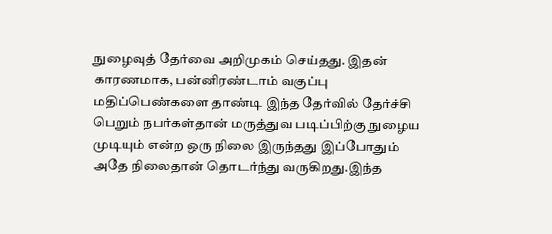நுழைவுத் தேர்வை அறிமுகம் செய்தது. இதன் காரணமாக, பன்னிரண்டாம் வகுப்பு மதிப்பெண்களை தாண்டி இந்த தேர்வில் தேர்ச்சி பெறும் நபர்கள்தான் மருத்துவ படிப்பிற்கு நுழைய முடியும் என்ற ஒரு நிலை இருந்தது இப்போதும் அதே நிலைதான் தொடர்ந்து வருகிறது.இந்த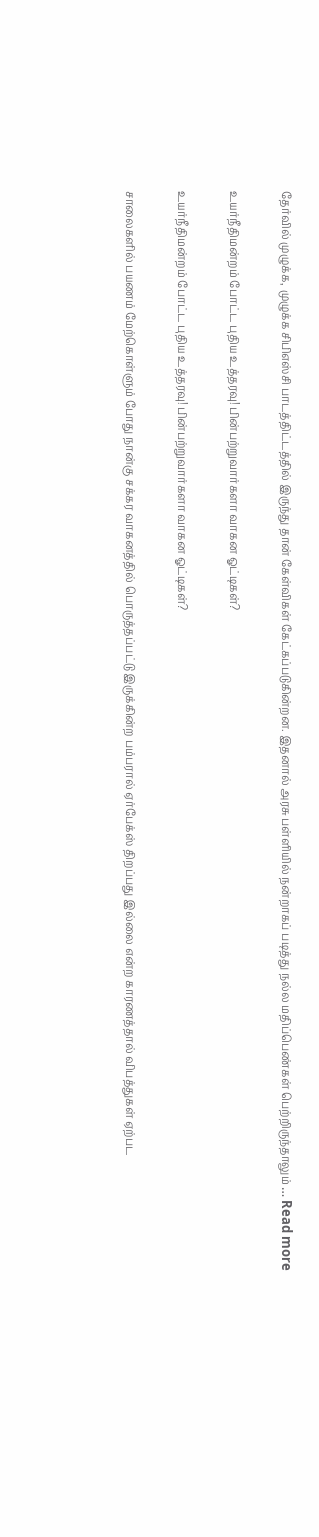தேர்வில் முழுக்க, முழுக்க சிபிஎஸ்சி பாடத்திட்டத்தில் இருந்து தான் கேள்விகள் கேட்கப்படுகின்றன. இதனால் அரசு பள்ளியில் நன்றாகப் படித்து நல்ல மதிப்பெண்கள் பெற்றிருந்தாலும் … Read more

உயர்நீதிமன்றம் போட்ட புதிய உத்தரவு! பின்பற்றுவார்களா வாகன ஓட்டிகள்?

உயர்நீதிமன்றம் போட்ட புதிய உத்தரவு! பின்பற்றுவார்களா வாகன ஓட்டிகள்?

சாலைகளில் பயணம் மேற்கொள்ளும் போது நான்கு சக்கர வாகனத்தில் பொருத்தப்பட்டு இருக்கின்ற பம்பரால் ஏர்பேக்ஸ் திறப்பது இல்லை என்ற காரணத்தால் விபத்துகள் ஏற்பட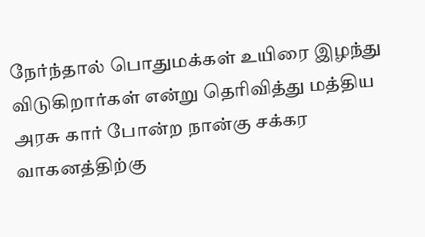நேர்ந்தால் பொதுமக்கள் உயிரை இழந்து விடுகிறார்கள் என்று தெரிவித்து மத்திய அரசு கார் போன்ற நான்கு சக்கர வாகனத்திற்கு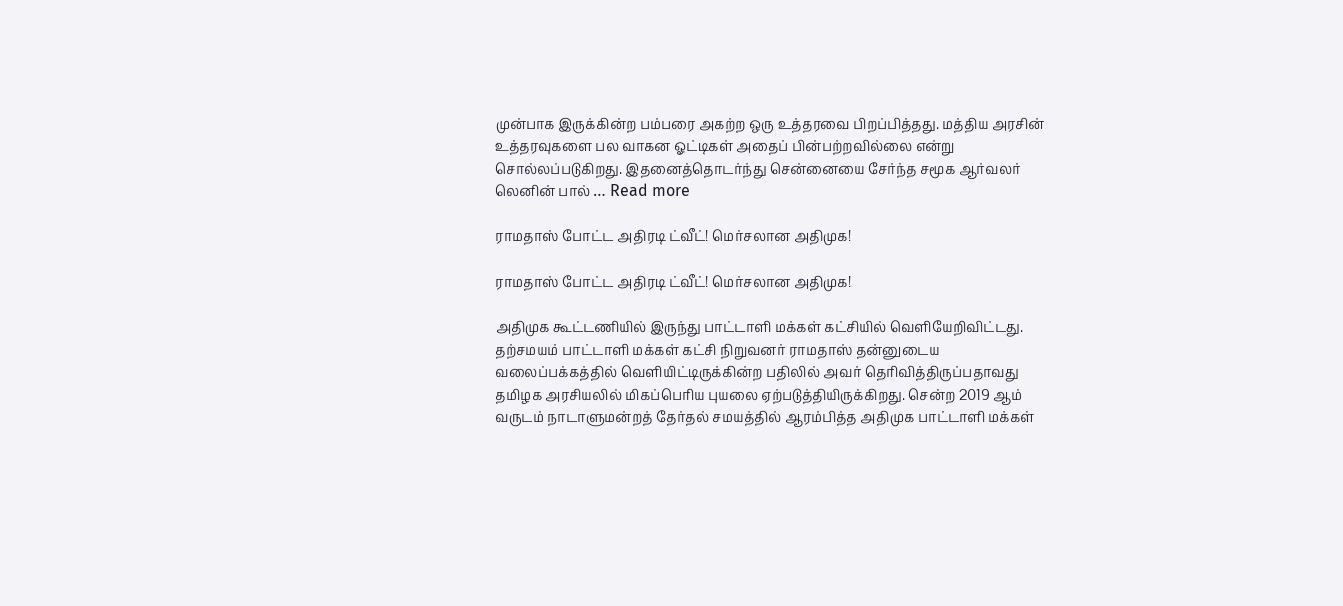முன்பாக இருக்கின்ற பம்பரை அகற்ற ஒரு உத்தரவை பிறப்பித்தது. மத்திய அரசின் உத்தரவுகளை பல வாகன ஓட்டிகள் அதைப் பின்பற்றவில்லை என்று சொல்லப்படுகிறது. இதனைத்தொடர்ந்து சென்னையை சேர்ந்த சமூக ஆர்வலர் லெனின் பால் … Read more

ராமதாஸ் போட்ட அதிரடி ட்வீட்! மெர்சலான அதிமுக!

ராமதாஸ் போட்ட அதிரடி ட்வீட்! மெர்சலான அதிமுக!

அதிமுக கூட்டணியில் இருந்து பாட்டாளி மக்கள் கட்சியில் வெளியேறிவிட்டது. தற்சமயம் பாட்டாளி மக்கள் கட்சி நிறுவனர் ராமதாஸ் தன்னுடைய வலைப்பக்கத்தில் வெளியிட்டிருக்கின்ற பதிலில் அவர் தெரிவித்திருப்பதாவது தமிழக அரசியலில் மிகப்பெரிய புயலை ஏற்படுத்தியிருக்கிறது. சென்ற 2019 ஆம் வருடம் நாடாளுமன்றத் தேர்தல் சமயத்தில் ஆரம்பித்த அதிமுக பாட்டாளி மக்கள்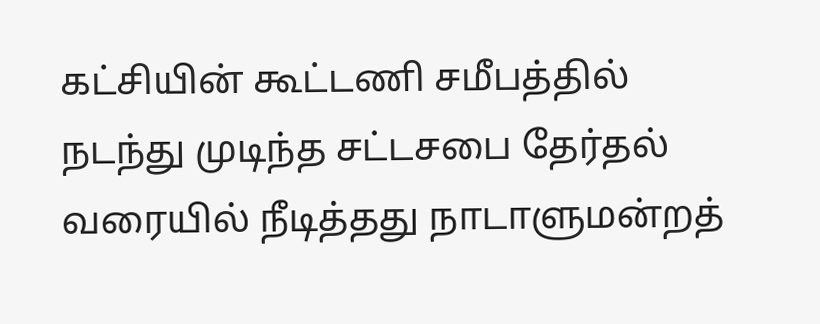கட்சியின் கூட்டணி சமீபத்தில் நடந்து முடிந்த சட்டசபை தேர்தல் வரையில் நீடித்தது நாடாளுமன்றத்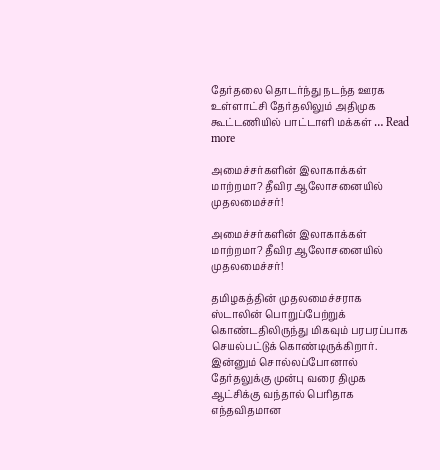தேர்தலை தொடர்ந்து நடந்த ஊரக உள்ளாட்சி தேர்தலிலும் அதிமுக கூட்டணியில் பாட்டாளி மக்கள் … Read more

அமைச்சர்களின் இலாகாக்கள் மாற்றமா? தீவிர ஆலோசனையில் முதலமைச்சர்!

அமைச்சர்களின் இலாகாக்கள் மாற்றமா? தீவிர ஆலோசனையில் முதலமைச்சர்!

தமிழகத்தின் முதலமைச்சராக ஸ்டாலின் பொறுப்பேற்றுக் கொண்டதிலிருந்து மிகவும் பரபரப்பாக செயல்பட்டுக் கொண்டிருக்கிறார். இன்னும் சொல்லப்போனால் தேர்தலுக்கு முன்பு வரை திமுக ஆட்சிக்கு வந்தால் பெரிதாக எந்தவிதமான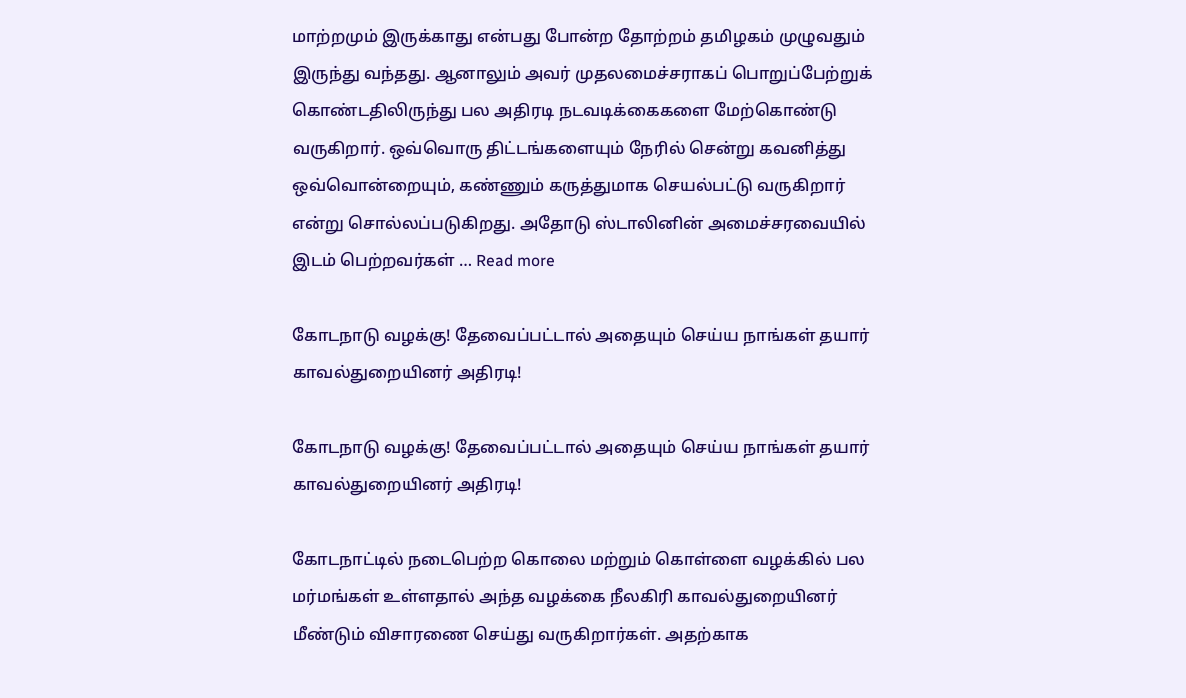மாற்றமும் இருக்காது என்பது போன்ற தோற்றம் தமிழகம் முழுவதும் இருந்து வந்தது. ஆனாலும் அவர் முதலமைச்சராகப் பொறுப்பேற்றுக் கொண்டதிலிருந்து பல அதிரடி நடவடிக்கைகளை மேற்கொண்டு வருகிறார். ஒவ்வொரு திட்டங்களையும் நேரில் சென்று கவனித்து ஒவ்வொன்றையும், கண்ணும் கருத்துமாக செயல்பட்டு வருகிறார் என்று சொல்லப்படுகிறது. அதோடு ஸ்டாலினின் அமைச்சரவையில் இடம் பெற்றவர்கள் … Read more

கோடநாடு வழக்கு! தேவைப்பட்டால் அதையும் செய்ய நாங்கள் தயார் காவல்துறையினர் அதிரடி!

கோடநாடு வழக்கு! தேவைப்பட்டால் அதையும் செய்ய நாங்கள் தயார் காவல்துறையினர் அதிரடி!

கோடநாட்டில் நடைபெற்ற கொலை மற்றும் கொள்ளை வழக்கில் பல மர்மங்கள் உள்ளதால் அந்த வழக்கை நீலகிரி காவல்துறையினர் மீண்டும் விசாரணை செய்து வருகிறார்கள். அதற்காக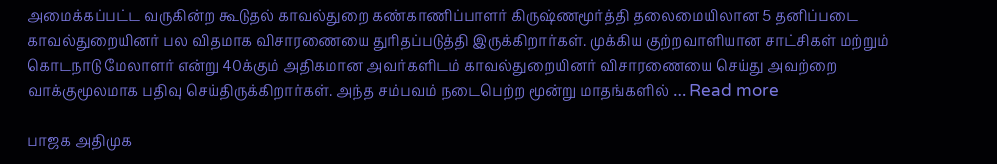அமைக்கப்பட்ட வருகின்ற கூடுதல் காவல்துறை கண்காணிப்பாளர் கிருஷ்ணமூர்த்தி தலைமையிலான 5 தனிப்படை காவல்துறையினர் பல விதமாக விசாரணையை துரிதப்படுத்தி இருக்கிறார்கள். முக்கிய குற்றவாளியான சாட்சிகள் மற்றும் கொடநாடு மேலாளர் என்று 40க்கும் அதிகமான அவர்களிடம் காவல்துறையினர் விசாரணையை செய்து அவற்றை வாக்குமூலமாக பதிவு செய்திருக்கிறார்கள். அந்த சம்பவம் நடைபெற்ற மூன்று மாதங்களில் … Read more

பாஜக அதிமுக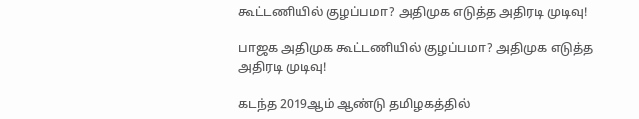கூட்டணியில் குழப்பமா? அதிமுக எடுத்த அதிரடி முடிவு!

பாஜக அதிமுக கூட்டணியில் குழப்பமா? அதிமுக எடுத்த அதிரடி முடிவு!

கடந்த 2019ஆம் ஆண்டு தமிழகத்தில்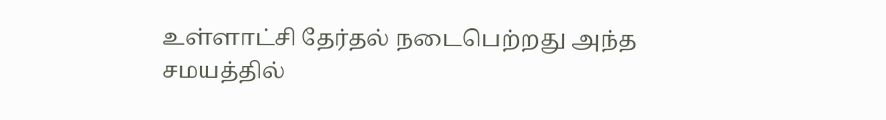உள்ளாட்சி தேர்தல் நடைபெற்றது அந்த சமயத்தில்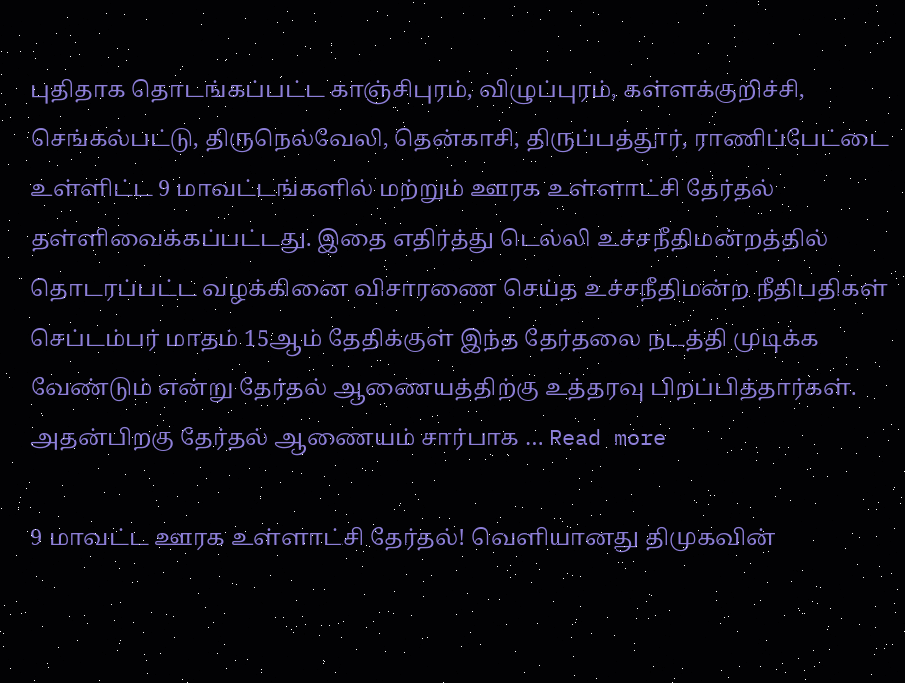புதிதாக தொடங்கப்பட்ட காஞ்சிபுரம், விழுப்புரம், கள்ளக்குறிச்சி, செங்கல்பட்டு, திருநெல்வேலி, தென்காசி, திருப்பத்தூர், ராணிப்பேட்டை உள்ளிட்ட 9 மாவட்டங்களில் மற்றும் ஊரக உள்ளாட்சி தேர்தல் தள்ளிவைக்கப்பட்டது. இதை எதிர்த்து டெல்லி உச்சநீதிமன்றத்தில் தொடரப்பட்ட வழக்கினை விசாரணை செய்த உச்சநீதிமன்ற நீதிபதிகள் செப்டம்பர் மாதம் 15ஆம் தேதிக்குள் இந்த தேர்தலை நடத்தி முடிக்க வேண்டும் என்று தேர்தல் ஆணையத்திற்கு உத்தரவு பிறப்பித்தார்கள். அதன்பிறகு தேர்தல் ஆணையம் சார்பாக … Read more

9 மாவட்ட ஊரக உள்ளாட்சி தேர்தல்! வெளியானது திமுகவின்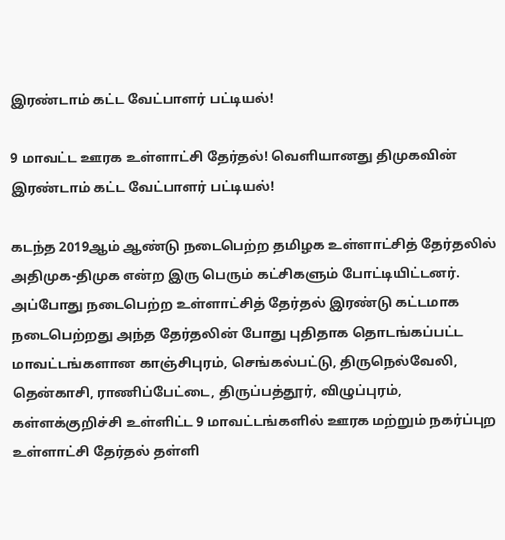இரண்டாம் கட்ட வேட்பாளர் பட்டியல்!

9 மாவட்ட ஊரக உள்ளாட்சி தேர்தல்! வெளியானது திமுகவின் இரண்டாம் கட்ட வேட்பாளர் பட்டியல்!

கடந்த 2019ஆம் ஆண்டு நடைபெற்ற தமிழக உள்ளாட்சித் தேர்தலில் அதிமுக-திமுக என்ற இரு பெரும் கட்சிகளும் போட்டியிட்டனர். அப்போது நடைபெற்ற உள்ளாட்சித் தேர்தல் இரண்டு கட்டமாக நடைபெற்றது அந்த தேர்தலின் போது புதிதாக தொடங்கப்பட்ட மாவட்டங்களான காஞ்சிபுரம், செங்கல்பட்டு, திருநெல்வேலி, தென்காசி, ராணிப்பேட்டை, திருப்பத்தூர், விழுப்புரம், கள்ளக்குறிச்சி உள்ளிட்ட 9 மாவட்டங்களில் ஊரக மற்றும் நகர்ப்புற உள்ளாட்சி தேர்தல் தள்ளி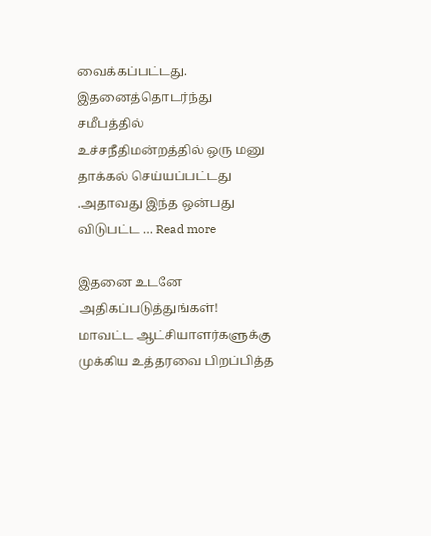வைக்கப்பட்டது. இதனைத்தொடர்ந்து சமீபத்தில் உச்சநீதிமன்றத்தில் ஒரு மனு தாக்கல் செய்யப்பட்டது .அதாவது இந்த ஒன்பது விடுபட்ட … Read more

இதனை உடனே அதிகப்படுத்துங்கள்! மாவட்ட ஆட்சியாளர்களுக்கு முக்கிய உத்தரவை பிறப்பித்த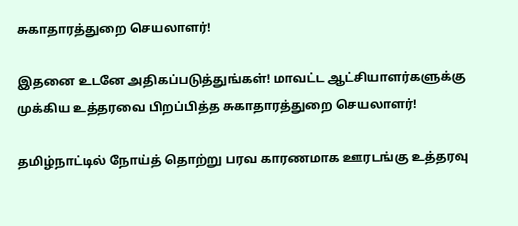சுகாதாரத்துறை செயலாளர்!

இதனை உடனே அதிகப்படுத்துங்கள்! மாவட்ட ஆட்சியாளர்களுக்கு முக்கிய உத்தரவை பிறப்பித்த சுகாதாரத்துறை செயலாளர்!

தமிழ்நாட்டில் நோய்த் தொற்று பரவ காரணமாக ஊரடங்கு உத்தரவு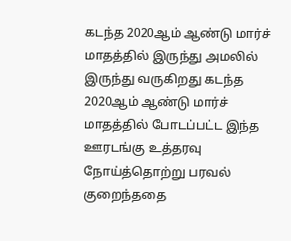கடந்த 2020ஆம் ஆண்டு மார்ச் மாதத்தில் இருந்து அமலில் இருந்து வருகிறது கடந்த 2020ஆம் ஆண்டு மார்ச் மாதத்தில் போடப்பட்ட இந்த ஊரடங்கு உத்தரவு நோய்த்தொற்று பரவல் குறைந்ததை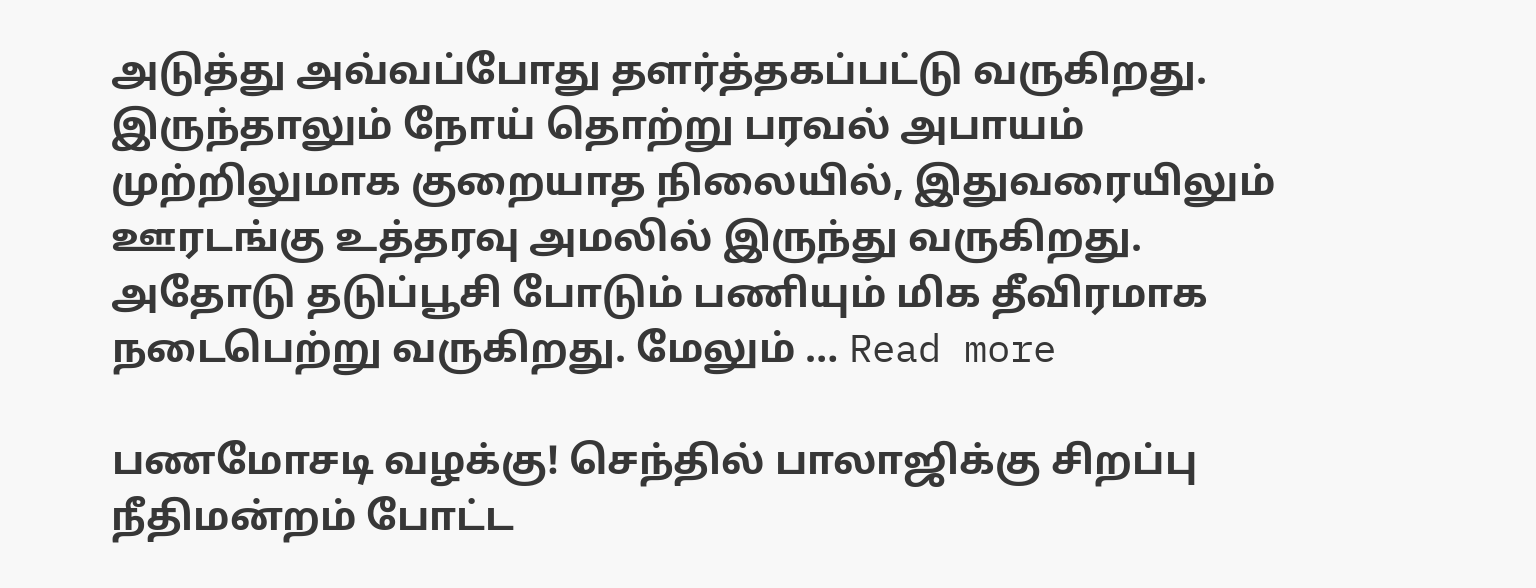அடுத்து அவ்வப்போது தளர்த்தகப்பட்டு வருகிறது. இருந்தாலும் நோய் தொற்று பரவல் அபாயம் முற்றிலுமாக குறையாத நிலையில், இதுவரையிலும் ஊரடங்கு உத்தரவு அமலில் இருந்து வருகிறது. அதோடு தடுப்பூசி போடும் பணியும் மிக தீவிரமாக நடைபெற்று வருகிறது. மேலும் … Read more

பணமோசடி வழக்கு! செந்தில் பாலாஜிக்கு சிறப்பு நீதிமன்றம் போட்ட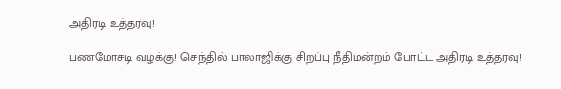அதிரடி உத்தரவு!

பணமோசடி வழக்கு! செந்தில் பாலாஜிக்கு சிறப்பு நீதிமன்றம் போட்ட அதிரடி உத்தரவு!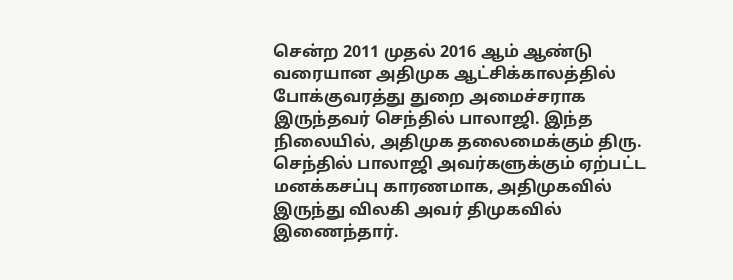சென்ற 2011 முதல் 2016 ஆம் ஆண்டு வரையான அதிமுக ஆட்சிக்காலத்தில் போக்குவரத்து துறை அமைச்சராக இருந்தவர் செந்தில் பாலாஜி. இந்த நிலையில், அதிமுக தலைமைக்கும் திரு. செந்தில் பாலாஜி அவர்களுக்கும் ஏற்பட்ட மனக்கசப்பு காரணமாக, அதிமுகவில் இருந்து விலகி அவர் திமுகவில் இணைந்தார்.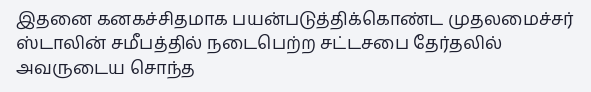இதனை கனகச்சிதமாக பயன்படுத்திக்கொண்ட முதலமைச்சர் ஸ்டாலின் சமீபத்தில் நடைபெற்ற சட்டசபை தேர்தலில் அவருடைய சொந்த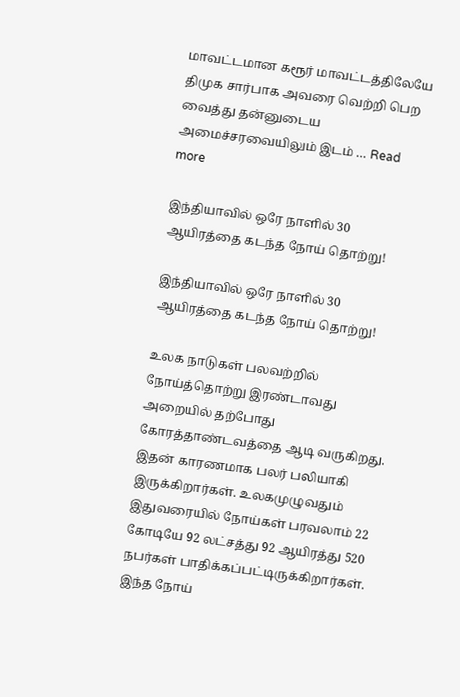மாவட்டமான கரூர் மாவட்டத்திலேயே திமுக சார்பாக அவரை வெற்றி பெற வைத்து தன்னுடைய அமைச்சரவையிலும் இடம் … Read more

இந்தியாவில் ஒரே நாளில் 30 ஆயிரத்தை கடந்த நோய் தொற்று!

இந்தியாவில் ஒரே நாளில் 30 ஆயிரத்தை கடந்த நோய் தொற்று!

உலக நாடுகள் பலவற்றில் நோய்த்தொற்று இரண்டாவது அறையில் தற்போது கோரத்தாண்டவத்தை ஆடி வருகிறது. இதன் காரணமாக பலர் பலியாகி இருக்கிறார்கள். உலகமுழுவதும் இதுவரையில் நோய்கள் பரவலாம் 22 கோடியே 92 லட்சத்து 92 ஆயிரத்து 520 நபர்கள் பாதிக்கப்பட்டிருக்கிறார்கள். இந்த நோய்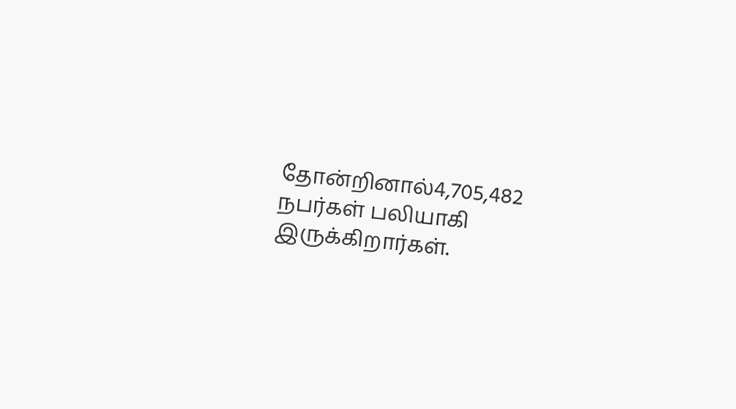தோன்றினால்4,705,482 நபர்கள் பலியாகி இருக்கிறார்கள்.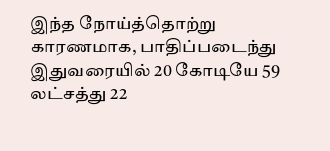இந்த நோய்த்தொற்று காரணமாக, பாதிப்படைந்து இதுவரையில் 20 கோடியே 59 லட்சத்து 22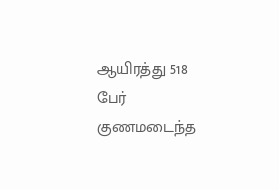ஆயிரத்து 518 பேர் குணமடைந்த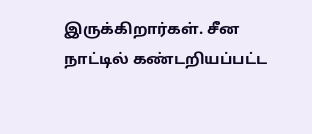இருக்கிறார்கள். சீன நாட்டில் கண்டறியப்பட்ட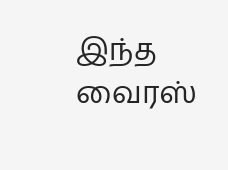இந்த வைரஸ்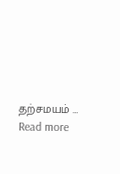தற்சமயம் … Read more